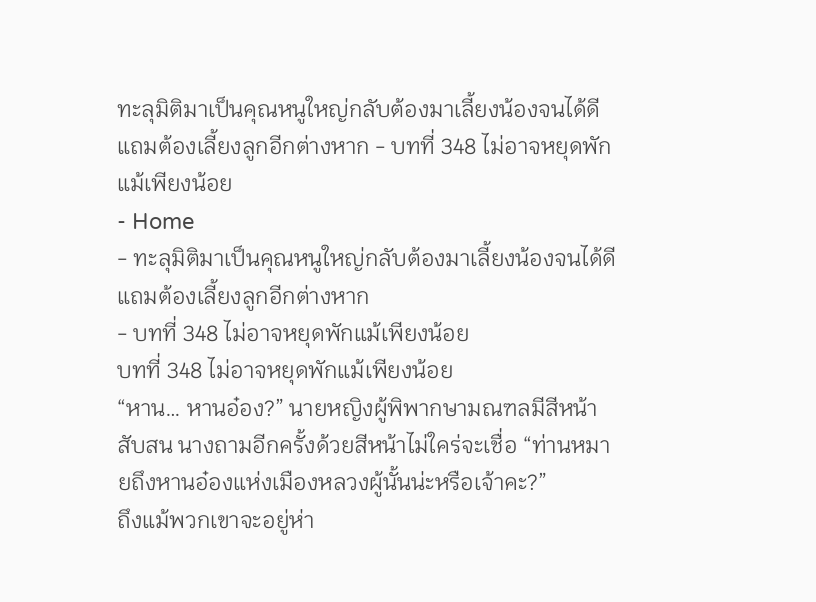ทะลุมิติมาเป็นคุณหนูใหญ่กลับต้องมาเลี้ยงน้องจนได้ดีแถมต้องเลี้ยงลูกอีกต่างหาก - บทที่ 348 ไม่อาจหยุดพักแม้เพียงน้อย
- Home
- ทะลุมิติมาเป็นคุณหนูใหญ่กลับต้องมาเลี้ยงน้องจนได้ดีแถมต้องเลี้ยงลูกอีกต่างหาก
- บทที่ 348 ไม่อาจหยุดพักแม้เพียงน้อย
บทที่ 348 ไม่อาจหยุดพักแม้เพียงน้อย
“หาน… หานอ๋อง?” นายหญิงผู้พิพากษามณฑลมีสีหน้าสับสน นางถามอีกครั้งด้วยสีหน้าไม่ใคร่จะเชื่อ “ท่านหมายถึงหานอ๋องแห่งเมืองหลวงผู้นั้นน่ะหรือเจ้าคะ?”
ถึงแม้พวกเขาจะอยู่ห่า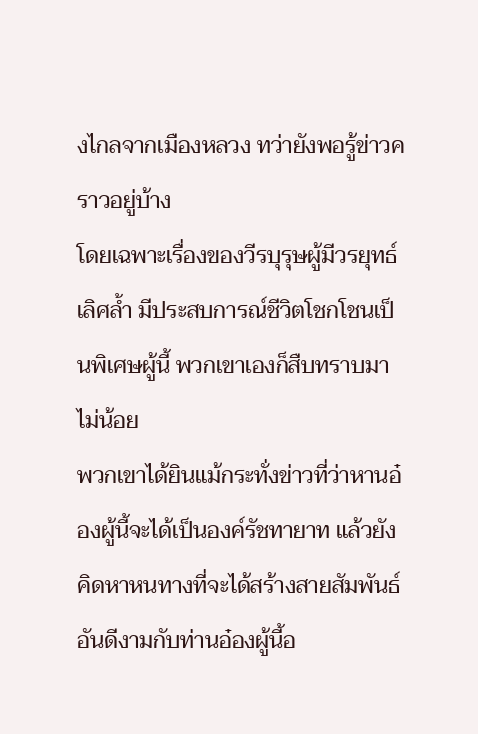งไกลจากเมืองหลวง ทว่ายังพอรู้ข่าวคราวอยู่บ้าง
โดยเฉพาะเรื่องของวีรบุรุษผู้มีวรยุทธ์เลิศล้ำ มีประสบการณ์ชีวิตโชกโชนเป็นพิเศษผู้นี้ พวกเขาเองก็สืบทราบมาไม่น้อย
พวกเขาได้ยินแม้กระทั่งข่าวที่ว่าหานอ๋องผู้นี้จะได้เป็นองค์รัชทายาท แล้วยังคิดหาหนทางที่จะได้สร้างสายสัมพันธ์อันดีงามกับท่านอ๋องผู้นี้อ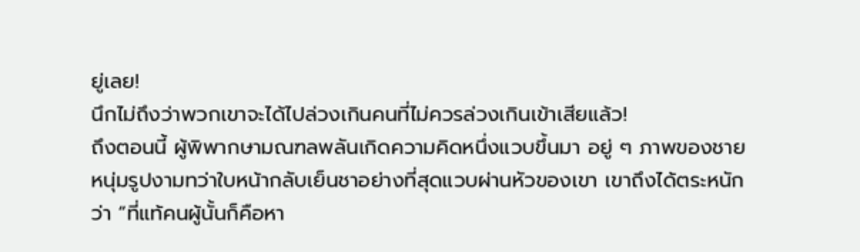ยู่เลย!
นึกไม่ถึงว่าพวกเขาจะได้ไปล่วงเกินคนที่ไม่ควรล่วงเกินเข้าเสียแล้ว!
ถึงตอนนี้ ผู้พิพากษามณฑลพลันเกิดความคิดหนึ่งแวบขึ้นมา อยู่ ๆ ภาพของชายหนุ่มรูปงามทว่าใบหน้ากลับเย็นชาอย่างที่สุดแวบผ่านหัวของเขา เขาถึงได้ตระหนักว่า “ที่แท้คนผู้นั้นก็คือหา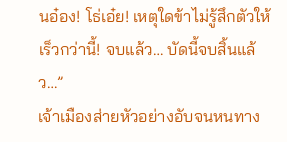นอ๋อง! โธ่เอ๋ย! เหตุใดข้าไม่รู้สึกตัวให้เร็วกว่านี้! จบแล้ว… บัดนี้จบสิ้นแล้ว…”
เจ้าเมืองส่ายหัวอย่างอับจนหนทาง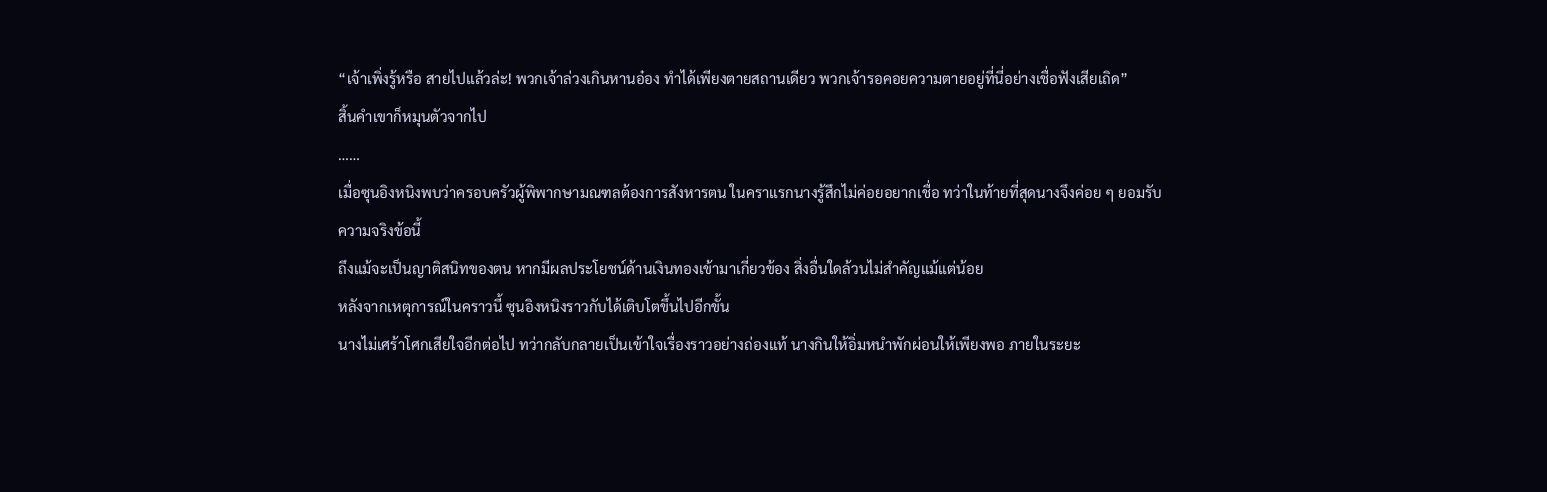“เจ้าเพิ่งรู้หรือ สายไปแล้วล่ะ! พวกเจ้าล่วงเกินหานอ๋อง ทำได้เพียงตายสถานเดียว พวกเจ้ารอคอยความตายอยู่ที่นี่อย่างเชื่อฟังเสียเถิด”
สิ้นคำเขาก็หมุนตัวจากไป
……
เมื่อซุนอิงหนิงพบว่าครอบครัวผู้พิพากษามณฑลต้องการสังหารตน ในคราแรกนางรู้สึกไม่ค่อยอยากเชื่อ ทว่าในท้ายที่สุดนางจึงค่อย ๆ ยอมรับความจริงข้อนี้
ถึงแม้จะเป็นญาติสนิทของตน หากมีผลประโยชน์ด้านเงินทองเข้ามาเกี่ยวข้อง สิ่งอื่นใดล้วนไม่สำคัญแม้แต่น้อย
หลังจากเหตุการณ์ในคราวนี้ ซุนอิงหนิงราวกับได้เติบโตขึ้นไปอีกขั้น
นางไม่เศร้าโศกเสียใจอีกต่อไป ทว่ากลับกลายเป็นเข้าใจเรื่องราวอย่างถ่องแท้ นางกินให้อิ่มหนำพักผ่อนให้เพียงพอ ภายในระยะ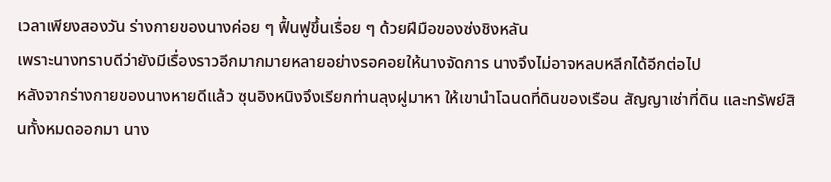เวลาเพียงสองวัน ร่างกายของนางค่อย ๆ ฟื้นฟูขึ้นเรื่อย ๆ ด้วยฝีมือของซ่งชิงหลัน
เพราะนางทราบดีว่ายังมีเรื่องราวอีกมากมายหลายอย่างรอคอยให้นางจัดการ นางจึงไม่อาจหลบหลีกได้อีกต่อไป
หลังจากร่างกายของนางหายดีแล้ว ซุนอิงหนิงจึงเรียกท่านลุงฝูมาหา ให้เขานำโฉนดที่ดินของเรือน สัญญาเช่าที่ดิน และทรัพย์สินทั้งหมดออกมา นาง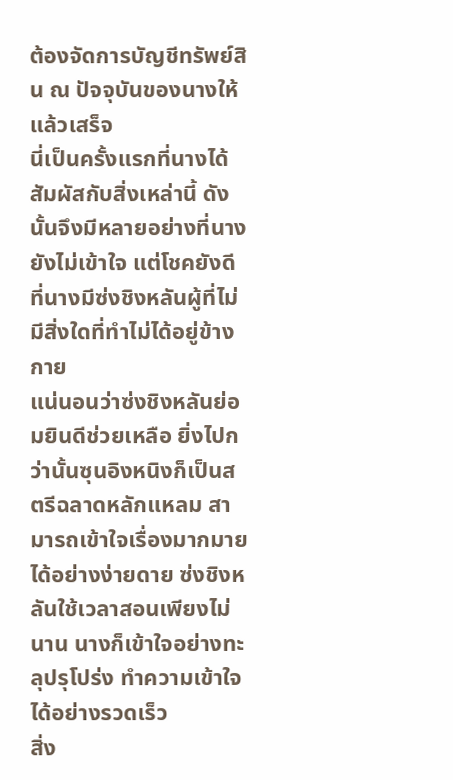ต้องจัดการบัญชีทรัพย์สิน ณ ปัจจุบันของนางให้แล้วเสร็จ
นี่เป็นครั้งแรกที่นางได้สัมผัสกับสิ่งเหล่านี้ ดังนั้นจึงมีหลายอย่างที่นางยังไม่เข้าใจ แต่โชคยังดีที่นางมีซ่งชิงหลันผู้ที่ไม่มีสิ่งใดที่ทำไม่ได้อยู่ข้างกาย
แน่นอนว่าซ่งชิงหลันย่อมยินดีช่วยเหลือ ยิ่งไปกว่านั้นซุนอิงหนิงก็เป็นสตรีฉลาดหลักแหลม สามารถเข้าใจเรื่องมากมายได้อย่างง่ายดาย ซ่งชิงหลันใช้เวลาสอนเพียงไม่นาน นางก็เข้าใจอย่างทะลุปรุโปร่ง ทำความเข้าใจได้อย่างรวดเร็ว
สิ่ง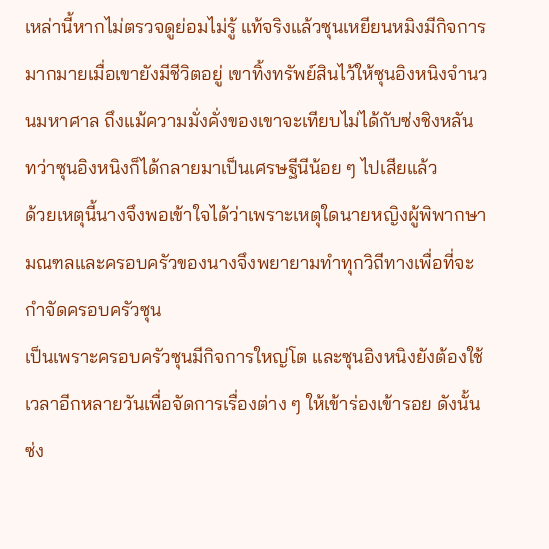เหล่านี้หากไม่ตรวจดูย่อมไม่รู้ แท้จริงแล้วซุนเหยียนหมิงมีกิจการมากมายเมื่อเขายังมีชีวิตอยู่ เขาทิ้งทรัพย์สินไว้ให้ซุนอิงหนิงจำนวนมหาศาล ถึงแม้ความมั่งคั่งของเขาจะเทียบไม่ได้กับซ่งชิงหลัน ทว่าซุนอิงหนิงก็ได้กลายมาเป็นเศรษฐีนีน้อย ๆ ไปเสียแล้ว
ด้วยเหตุนี้นางจึงพอเข้าใจได้ว่าเพราะเหตุใดนายหญิงผู้พิพากษามณฑลและครอบครัวของนางจึงพยายามทำทุกวิถีทางเพื่อที่จะกำจัดครอบครัวซุน
เป็นเพราะครอบครัวซุนมีกิจการใหญ่โต และซุนอิงหนิงยังต้องใช้เวลาอีกหลายวันเพื่อจัดการเรื่องต่าง ๆ ให้เข้าร่องเข้ารอย ดังนั้นซ่ง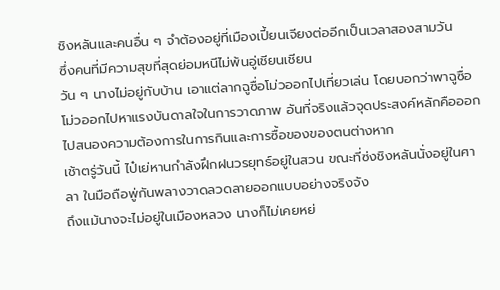ชิงหลันและคนอื่น ๆ จำต้องอยู่ที่เมืองเปี้ยนเจียงต่ออีกเป็นเวลาสองสามวัน
ซึ่งคนที่มีความสุขที่สุดย่อมหนีไม่พ้นอู่เชียนเชียน
วัน ๆ นางไม่อยู่กับบ้าน เอาแต่ลากฉูซื่อโม่วออกไปเที่ยวเล่น โดยบอกว่าพาฉูซื่อโม่วออกไปหาแรงบันดาลใจในการวาดภาพ อันที่จริงแล้วจุดประสงค์หลักคือออกไปสนองความต้องการในการกินและการซื้อของของตนต่างหาก
เช้าตรู่วันนี้ ไป๋เย่หานกำลังฝึกฝนวรยุทธ์อยู่ในสวน ขณะที่ซ่งชิงหลันนั่งอยู่ในศาลา ในมือถือพู่กันพลางวาดลวดลายออกแบบอย่างจริงจัง
ถึงแม้นางจะไม่อยู่ในเมืองหลวง นางก็ไม่เคยหย่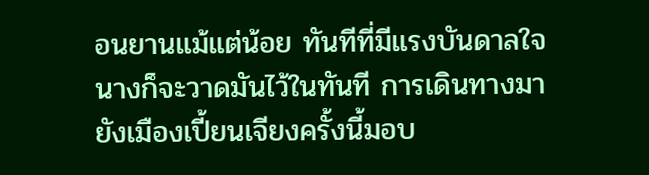อนยานแม้แต่น้อย ทันทีที่มีแรงบันดาลใจ นางก็จะวาดมันไว้ในทันที การเดินทางมายังเมืองเปี้ยนเจียงครั้งนี้มอบ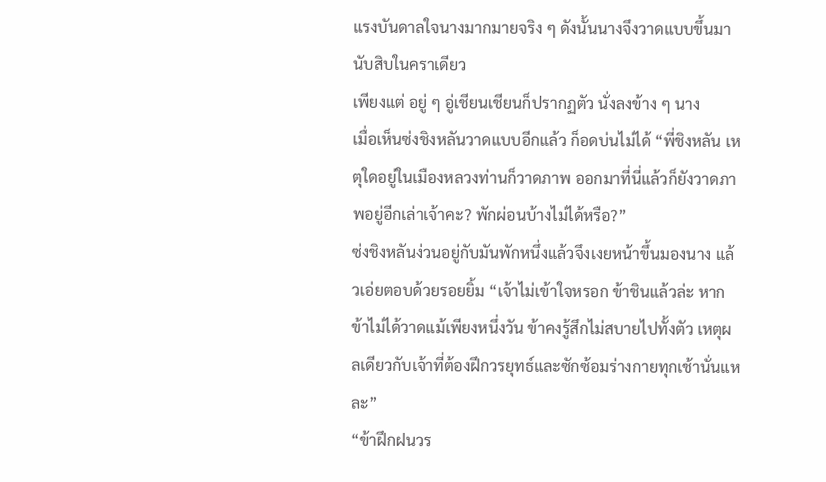แรงบันดาลใจนางมากมายจริง ๆ ดังนั้นนางจึงวาดแบบขึ้นมานับสิบในคราเดียว
เพียงแต่ อยู่ ๆ อู่เชียนเชียนก็ปรากฏตัว นั่งลงข้าง ๆ นาง
เมื่อเห็นซ่งชิงหลันวาดแบบอีกแล้ว ก็อดบ่นไม่ได้ “พี่ชิงหลัน เหตุใดอยู่ในเมืองหลวงท่านก็วาดภาพ ออกมาที่นี่แล้วก็ยังวาดภาพอยู่อีกเล่าเจ้าคะ? พักผ่อนบ้างไม่ได้หรือ?”
ซ่งชิงหลันง่วนอยู่กับมันพักหนึ่งแล้วจึงเงยหน้าขึ้นมองนาง แล้วเอ่ยตอบด้วยรอยยิ้ม “เจ้าไม่เข้าใจหรอก ข้าชินแล้วล่ะ หากข้าไม่ได้วาดแม้เพียงหนึ่งวัน ข้าคงรู้สึกไม่สบายไปทั้งตัว เหตุผลเดียวกับเจ้าที่ต้องฝึกวรยุทธ์และซักซ้อมร่างกายทุกเช้านั่นแหละ”
“ข้าฝึกฝนวร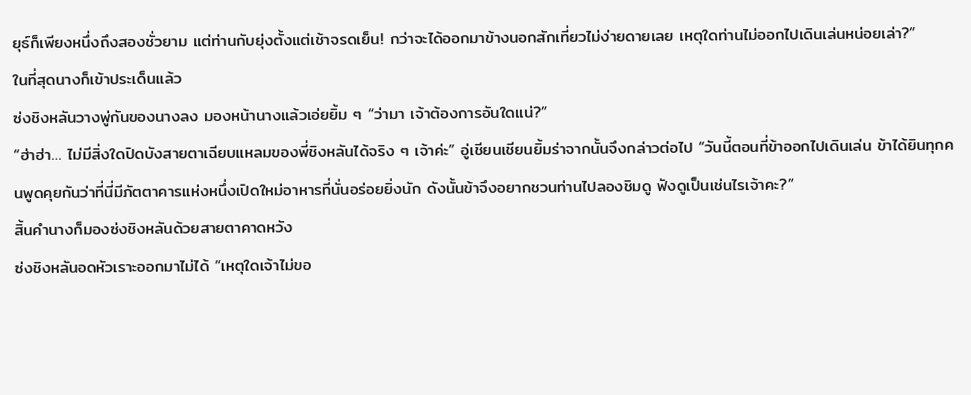ยุธ์ก็เพียงหนึ่งถึงสองชั่วยาม แต่ท่านกับยุ่งตั้งแต่เช้าจรดเย็น! กว่าจะได้ออกมาข้างนอกสักเที่ยวไม่ง่ายดายเลย เหตุใดท่านไม่ออกไปเดินเล่นหน่อยเล่า?”
ในที่สุดนางก็เข้าประเด็นแล้ว
ซ่งชิงหลันวางพู่กันของนางลง มองหน้านางแล้วเอ่ยยิ้ม ๆ “ว่ามา เจ้าต้องการอันใดแน่?”
“ฮ่าฮ่า… ไม่มีสิ่งใดปิดบังสายตาเฉียบแหลมของพี่ชิงหลันได้จริง ๆ เจ้าค่ะ” อู่เชียนเชียนยิ้มร่าจากนั้นจึงกล่าวต่อไป “วันนี้ตอนที่ข้าออกไปเดินเล่น ข้าได้ยินทุกคนพูดคุยกันว่าที่นี่มีภัตตาคารแห่งหนึ่งเปิดใหม่อาหารที่นั่นอร่อยยิ่งนัก ดังนั้นข้าจึงอยากชวนท่านไปลองชิมดู ฟังดูเป็นเช่นไรเจ้าคะ?”
สิ้นคำนางก็มองซ่งชิงหลันด้วยสายตาคาดหวัง
ซ่งชิงหลันอดหัวเราะออกมาไม่ได้ “เหตุใดเจ้าไม่ขอ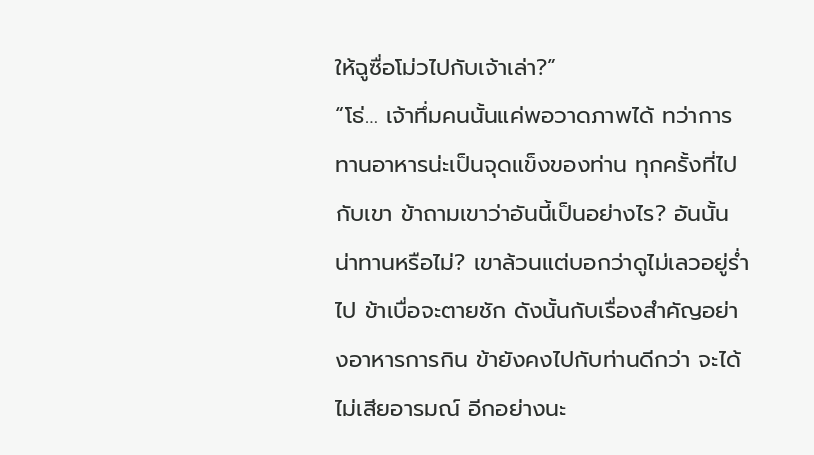ให้ฉูซื่อโม่วไปกับเจ้าเล่า?”
“โธ่… เจ้าทึ่มคนนั้นแค่พอวาดภาพได้ ทว่าการทานอาหารน่ะเป็นจุดแข็งของท่าน ทุกครั้งที่ไปกับเขา ข้าถามเขาว่าอันนี้เป็นอย่างไร? อันนั้นน่าทานหรือไม่? เขาล้วนแต่บอกว่าดูไม่เลวอยู่ร่ำไป ข้าเบื่อจะตายชัก ดังนั้นกับเรื่องสำคัญอย่างอาหารการกิน ข้ายังคงไปกับท่านดีกว่า จะได้ไม่เสียอารมณ์ อีกอย่างนะ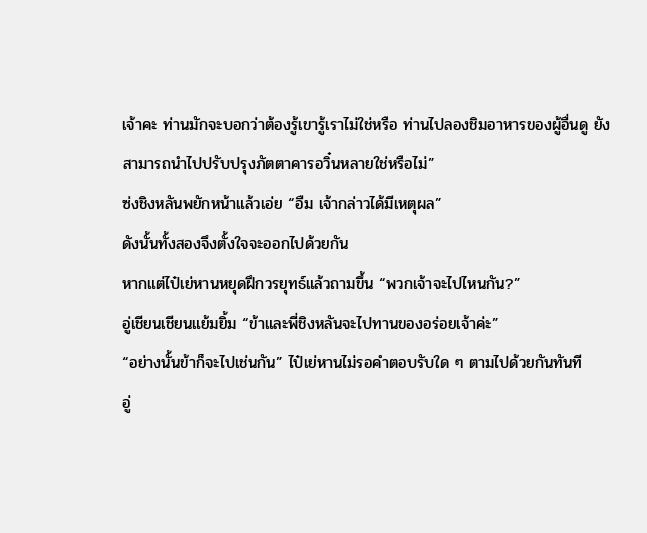เจ้าคะ ท่านมักจะบอกว่าต้องรู้เขารู้เราไม่ใช่หรือ ท่านไปลองชิมอาหารของผู้อื่นดู ยังสามารถนำไปปรับปรุงภัตตาคารอวิ๋นหลายใช่หรือไม่”
ซ่งชิงหลันพยักหน้าแล้วเอ่ย “อืม เจ้ากล่าวได้มีเหตุผล”
ดังนั้นทั้งสองจึงตั้งใจจะออกไปด้วยกัน
หากแต่ไป๋เย่หานหยุดฝึกวรยุทธ์แล้วถามขึ้น “พวกเจ้าจะไปไหนกัน?”
อู่เชียนเชียนแย้มยิ้ม “ข้าและพี่ชิงหลันจะไปทานของอร่อยเจ้าค่ะ”
“อย่างนั้นข้าก็จะไปเช่นกัน” ไป๋เย่หานไม่รอคำตอบรับใด ๆ ตามไปด้วยกันทันที
อู่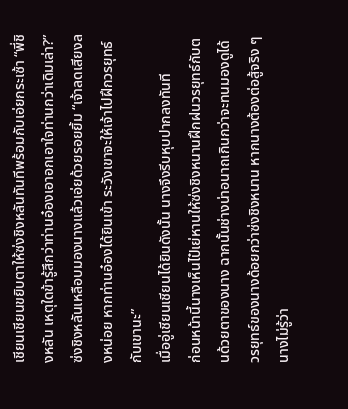เชียนเชียนขยิบตาให้ซ่งชิงหลันทันทีพร้อมกับเอ่ยกระเซ้า “พี่ชิงหลัน เหตุใดข้ารู้สึกว่าท่านอ๋องเอาอกเอาใจท่านกว่าเดิมเล่า?”
ซ่งชิงหลันเหลือบมองนางแล้วเอ่ยด้วยรอยยิ้ม “เจ้าลดเสียงลงหน่อย หากท่านอ๋องได้ยินเข้า ระวังเขาจะให้เจ้าไปฝึกวรยุทธ์กับเขานะ”
เมื่ออู่เชียนเชียนได้ยินดังนั้น นางจึงรีบหุบปากลงทันที
ก่อนหน้านี้นางเห็นไป๋เย่หานให้ซ่งชิงหนานฝึกฝนวรยุทธ์กับตนด้วยตาของนาง ฉากนั้นช่างน่าอนาถเกินกว่าจะทนมองดูได้ วรยุทธ์ของนางด้อยกว่าซ่งชิงหนาน หากนางต้องต่อสู้จริง ๆ นางไม่รู้ว่า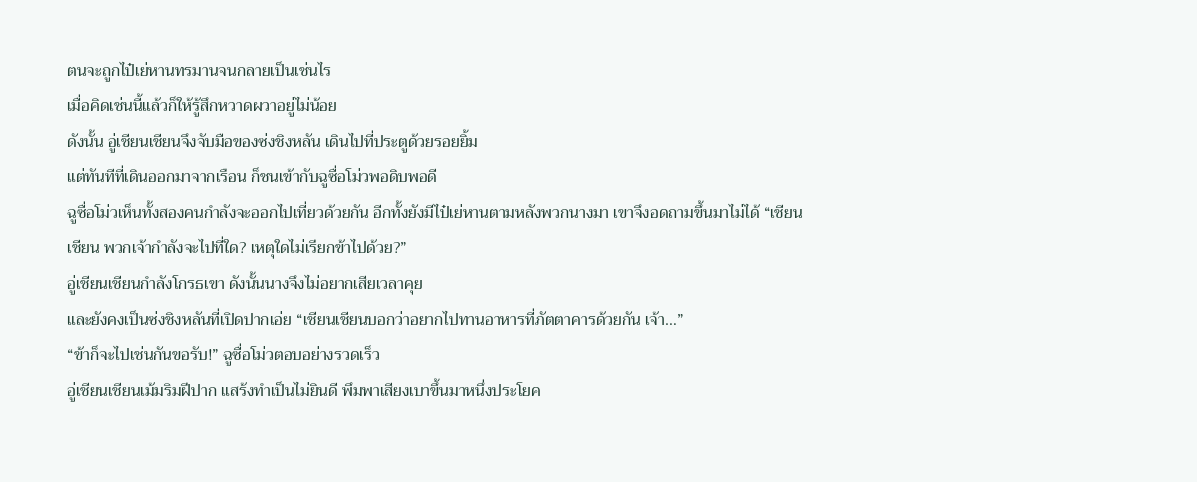ตนจะถูกไป๋เย่หานทรมานจนกลายเป็นเช่นไร
เมื่อคิดเช่นนี้แล้วก็ให้รู้สึกหวาดผวาอยู่ไม่น้อย
ดังนั้น อู่เชียนเชียนจึงจับมือของซ่งชิงหลัน เดินไปที่ประตูด้วยรอยยิ้ม
แต่ทันทีที่เดินออกมาจากเรือน ก็ชนเข้ากับฉูซื่อโม่วพอดิบพอดี
ฉูซื่อโม่วเห็นทั้งสองคนกำลังจะออกไปเที่ยวด้วยกัน อีกทั้งยังมีไป๋เย่หานตามหลังพวกนางมา เขาจึงอดถามขึ้นมาไม่ได้ “เชียนเชียน พวกเจ้ากำลังจะไปที่ใด? เหตุใดไม่เรียกข้าไปด้วย?”
อู่เชียนเชียนกำลังโกรธเขา ดังนั้นนางจึงไม่อยากเสียเวลาคุย
และยังคงเป็นซ่งชิงหลันที่เปิดปากเอ่ย “เชียนเชียนบอกว่าอยากไปทานอาหารที่ภัตตาคารด้วยกัน เจ้า…”
“ข้าก็จะไปเช่นกันขอรับ!” ฉูซื่อโม่วตอบอย่างรวดเร็ว
อู่เชียนเชียนเม้มริมฝีปาก แสร้งทำเป็นไม่ยินดี พึมพาเสียงเบาขึ้นมาหนึ่งประโยค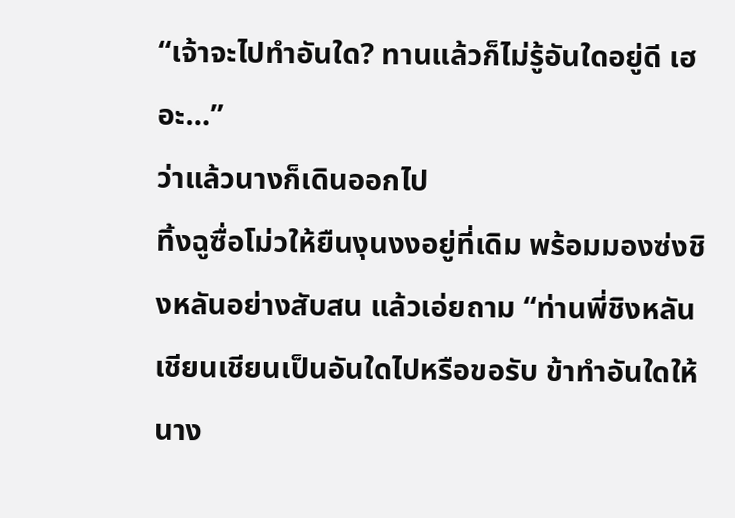“เจ้าจะไปทำอันใด? ทานแล้วก็ไม่รู้อันใดอยู่ดี เฮอะ…”
ว่าแล้วนางก็เดินออกไป
ทิ้งฉูซื่อโม่วให้ยืนงุนงงอยู่ที่เดิม พร้อมมองซ่งชิงหลันอย่างสับสน แล้วเอ่ยถาม “ท่านพี่ชิงหลัน เชียนเชียนเป็นอันใดไปหรือขอรับ ข้าทำอันใดให้นาง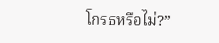โกรธหรือไม่?”